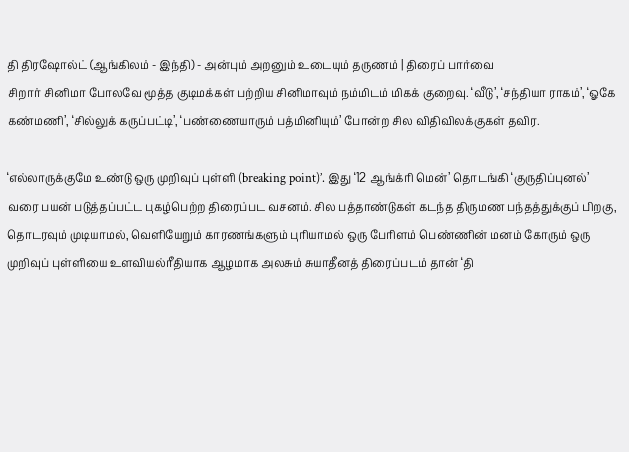தி திரஷோல்ட் (ஆங்கிலம் - இந்தி) - அன்பும் அறனும் உடையும் தருணம் | திரைப் பார்வை
சிறார் சினிமா போலவே மூத்த குடிமக்கள் பற்றிய சினிமாவும் நம்மிடம் மிகக் குறைவு. ‘வீடு’, ‘சந்தியா ராகம்’, ‘ஓகே கண்மணி’, ‘சில்லுக் கருப்பட்டி’, ‘பண்ணையாரும் பத்மினியும்’ போன்ற சில விதிவிலக்குகள் தவிர.

‘எல்லாருக்குமே உண்டு ஒரு முறிவுப் புள்ளி (breaking point)’. இது ‘12 ஆங்க்ரி மென்’ தொடங்கி ‘குருதிப்புனல்’ வரை பயன் படுத்தப்பட்ட புகழ்பெற்ற திரைப்பட வசனம். சில பத்தாண்டுகள் கடந்த திருமண பந்தத்துக்குப் பிறகு, தொடரவும் முடியாமல், வெளியேறும் காரணங்களும் புரியாமல் ஒரு பேரிளம் பெண்ணின் மனம் கோரும் ஒரு முறிவுப் புள்ளியை உளவியல்ரீதியாக ஆழமாக அலசும் சுயாதீனத் திரைப்படம் தான் ‘தி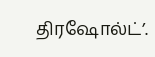திரஷோல்ட்’.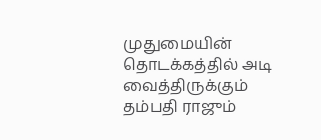முதுமையின் தொடக்கத்தில் அடி வைத்திருக்கும் தம்பதி ராஜும்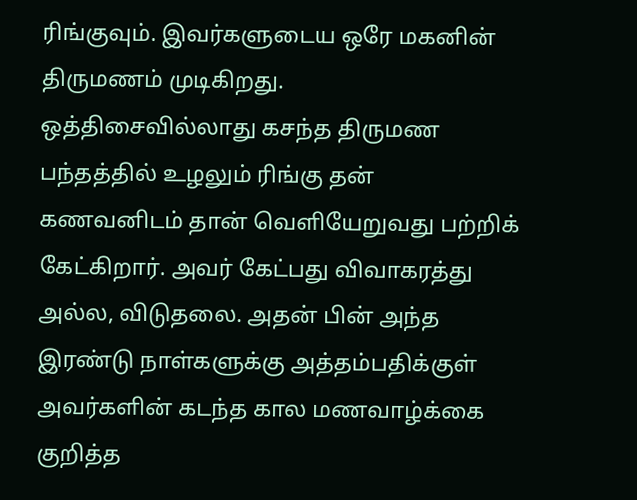ரிங்குவும். இவர்களுடைய ஒரே மகனின் திருமணம் முடிகிறது.
ஒத்திசைவில்லாது கசந்த திருமண பந்தத்தில் உழலும் ரிங்கு தன் கணவனிடம் தான் வெளியேறுவது பற்றிக் கேட்கிறார். அவர் கேட்பது விவாகரத்து அல்ல, விடுதலை. அதன் பின் அந்த இரண்டு நாள்களுக்கு அத்தம்பதிக்குள் அவர்களின் கடந்த கால மணவாழ்க்கை குறித்த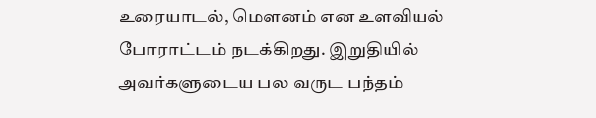உரையாடல், மௌனம் என உளவியல் போராட்டம் நடக்கிறது. இறுதியில் அவர்களுடைய பல வருட பந்தம்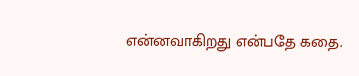என்னவாகிறது என்பதே கதை.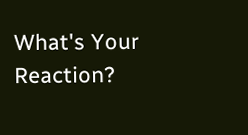What's Your Reaction?